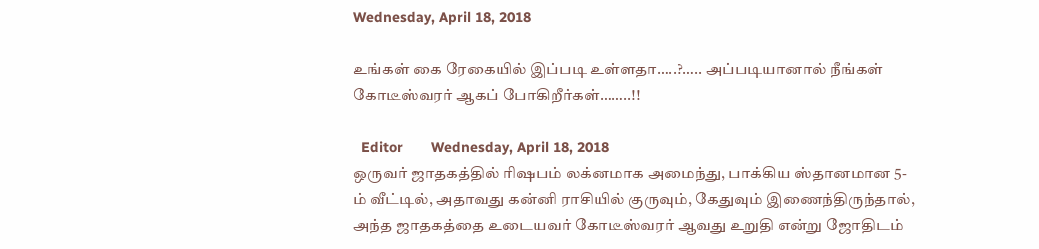Wednesday, April 18, 2018

உங்கள் கை ரேகையில் இப்படி உள்ளதா…..?….. அப்படியானால் நீங்கள் கோடீஸ்வரர் ஆகப் போகிறீர்கள்……..!!

  Editor       Wednesday, April 18, 2018
ஒருவர் ஜாதகத்தில் ரிஷபம் லக்னமாக அமைந்து, பாக்கிய ஸ்தானமான 5-ம் வீட்டில், அதாவது கன்னி ராசியில் குருவும், கேதுவும் இணைந்திருந்தால், அந்த ஜாதகத்தை உடையவர் கோடீஸ்வரர் ஆவது உறுதி என்று ஜோதிடம்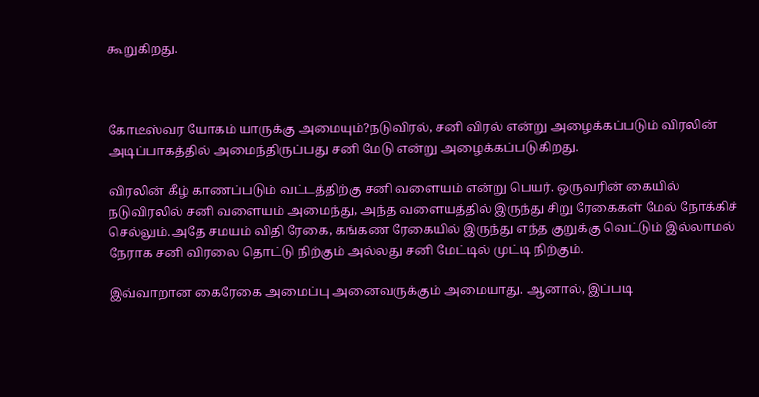கூறுகிறது.



கோடீஸ்வர யோகம் யாருக்கு அமையும்?நடுவிரல், சனி விரல் என்று அழைக்கப்படும் விரலின் அடிப்பாகத்தில் அமைந்திருப்பது சனி மேடு என்று அழைக்கப்படுகிறது.

விரலின் கீழ் காணப்படும் வட்டத்திற்கு சனி வளையம் என்று பெயர். ஒருவரின் கையில் நடுவிரலில் சனி வளையம் அமைந்து, அந்த வளையத்தில் இருந்து சிறு ரேகைகள் மேல் நோக்கிச் செல்லும்.அதே சமயம் விதி ரேகை, கங்கண ரேகையில் இருந்து எந்த குறுக்கு வெட்டும் இல்லாமல் நேராக சனி விரலை தொட்டு நிற்கும் அல்லது சனி மேட்டில் முட்டி நிற்கும்.

இவ்வாறான கைரேகை அமைப்பு அனைவருக்கும் அமையாது. ஆனால், இப்படி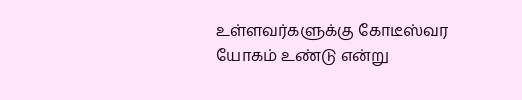உள்ளவர்களுக்கு கோடீஸ்வர யோகம் உண்டு என்று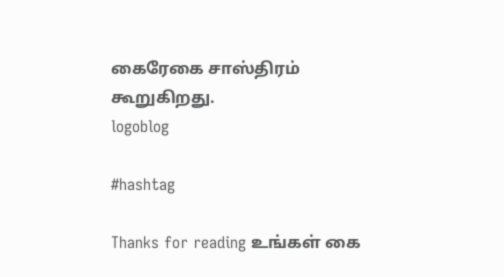கைரேகை சாஸ்திரம் கூறுகிறது.
logoblog

#hashtag

Thanks for reading உங்கள் கை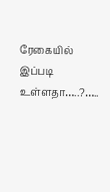ரேகையில் இப்படி உள்ளதா…..?…..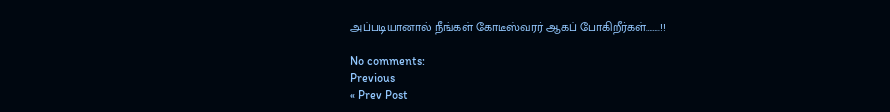அப்படியானால் நீங்கள் கோடீஸ்வரர் ஆகப் போகிறீர்கள்……..!!

No comments:
Previous
« Prev Post